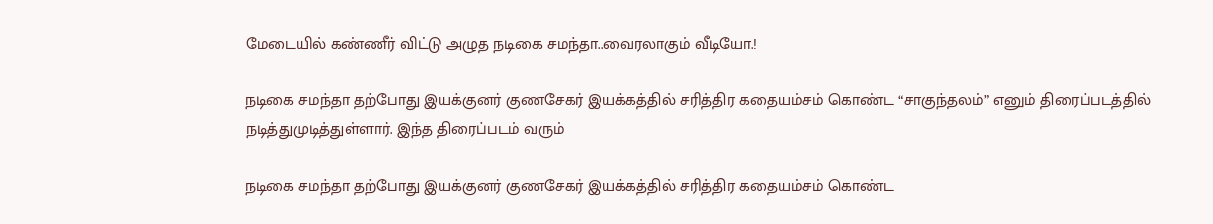மேடையில் கண்ணீர் விட்டு அழுத நடிகை சமந்தா..வைரலாகும் வீடியோ.!

நடிகை சமந்தா தற்போது இயக்குனர் குணசேகர் இயக்கத்தில் சரித்திர கதையம்சம் கொண்ட “சாகுந்தலம்” எனும் திரைப்படத்தில் நடித்துமுடித்துள்ளார். இந்த திரைப்படம் வரும்

நடிகை சமந்தா தற்போது இயக்குனர் குணசேகர் இயக்கத்தில் சரித்திர கதையம்சம் கொண்ட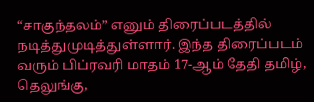“சாகுந்தலம்” எனும் திரைப்படத்தில் நடித்துமுடித்துள்ளார். இந்த திரைப்படம் வரும் பிப்ரவரி மாதம் 17-ஆம் தேதி தமிழ், தெலுங்கு,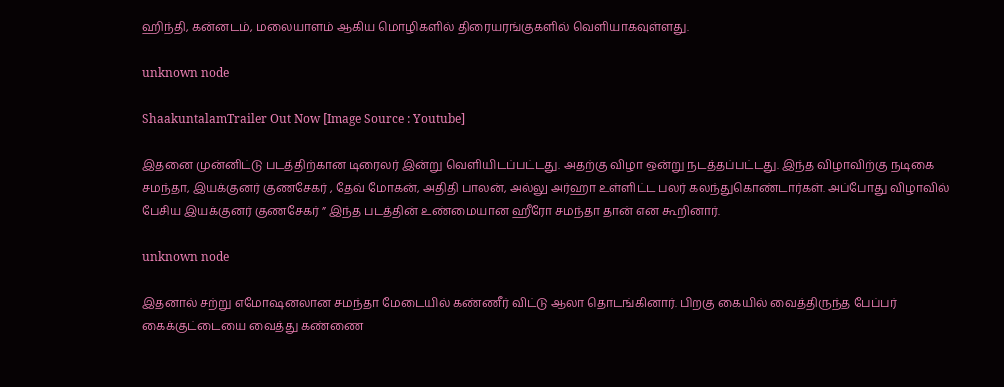ஹிந்தி, கன்னடம், மலையாளம் ஆகிய மொழிகளில் திரையரங்குகளில் வெளியாகவுள்ளது.

unknown node

ShaakuntalamTrailer Out Now [Image Source : Youtube]

இதனை முன்னிட்டு படத்திற்கான டிரைலர் இன்று வெளியிடப்பட்டது. அதற்கு விழா ஒன்று நடத்தப்பட்டது. இந்த விழாவிற்கு நடிகை சமந்தா, இயக்குனர் குணசேகர் , தேவ் மோகன், அதிதி பாலன், அல்லு அர்ஹா உள்ளிட்ட பலர் கலந்துகொண்டார்கள். அப்போது விழாவில் பேசிய இயக்குனர் குணசேகர் ” இந்த படத்தின் உண்மையான ஹீரோ சமந்தா தான் என கூறினார்.

unknown node

இதனால் சற்று எமோஷனலான சமந்தா மேடையில் கண்ணீர் விட்டு ஆலா தொடங்கினார். பிறகு கையில் வைத்திருந்த பேப்பர் கைக்குட்டையை வைத்து கண்ணை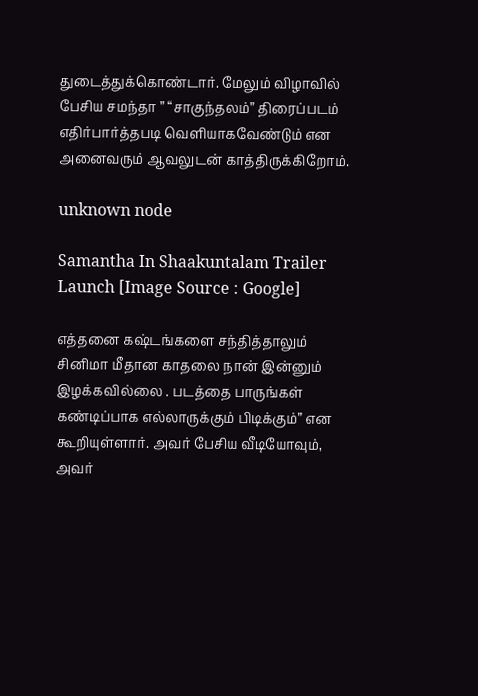துடைத்துக்கொண்டார். மேலும் விழாவில் பேசிய சமந்தா ” “சாகுந்தலம்” திரைப்படம் எதிர்பார்த்தபடி வெளியாகவேண்டும் என அனைவரும் ஆவலுடன் காத்திருக்கிறோம்.

unknown node

Samantha In Shaakuntalam Trailer Launch [Image Source : Google]

எத்தனை கஷ்டங்களை சந்தித்தாலும் சினிமா மீதான காதலை நான் இன்னும்  இழக்கவில்லை . படத்தை பாருங்கள் கண்டிப்பாக எல்லாருக்கும் பிடிக்கும்” என கூறியுள்ளார். அவர் பேசிய வீடியோவும், அவர்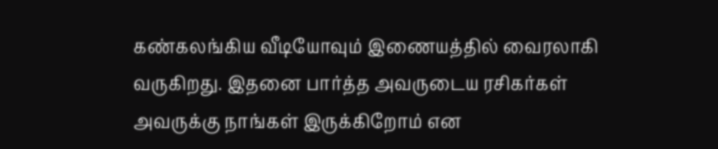கண்கலங்கிய வீடியோவும் இணையத்தில் வைரலாகி வருகிறது. இதனை பார்த்த அவருடைய ரசிகர்கள் அவருக்கு நாங்கள் இருக்கிறோம் என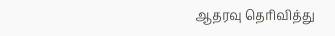ஆதரவு தெரிவித்து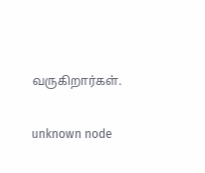வருகிறார்கள்.

unknown node